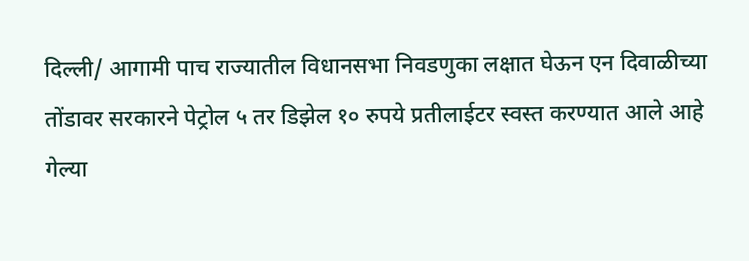दिल्ली/ आगामी पाच राज्यातील विधानसभा निवडणुका लक्षात घेऊन एन दिवाळीच्या तोंडावर सरकारने पेट्रोल ५ तर डिझेल १० रुपये प्रतीलाईटर स्वस्त करण्यात आले आहे
गेल्या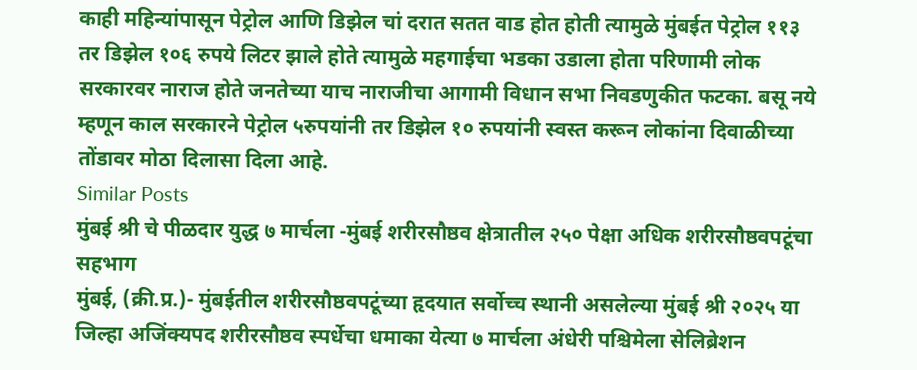काही महिन्यांपासून पेट्रोल आणि डिझेल चां दरात सतत वाड होत होती त्यामुळे मुंबईत पेट्रोल ११३ तर डिझेल १०६ रुपये लिटर झाले होते त्यामुळे महगाईचा भडका उडाला होता परिणामी लोक सरकारवर नाराज होते जनतेच्या याच नाराजीचा आगामी विधान सभा निवडणुकीत फटका. बसू नये म्हणून काल सरकारने पेट्रोल ५रुपयांनी तर डिझेल १० रुपयांनी स्वस्त करून लोकांना दिवाळीच्या तोंडावर मोठा दिलासा दिला आहे.
Similar Posts
मुंबई श्री चे पीळदार युद्ध ७ मार्चला -मुंबई शरीरसौष्ठव क्षेत्रातील २५० पेक्षा अधिक शरीरसौष्ठवपटूंचा सहभाग
मुंबई, (क्री.प्र.)- मुंबईतील शरीरसौष्ठवपटूंच्या हृदयात सर्वोच्च स्थानी असलेल्या मुंबई श्री २०२५ या जिल्हा अजिंक्यपद शरीरसौष्ठव स्पर्धेचा धमाका येत्या ७ मार्चला अंधेरी पश्चिमेला सेलिब्रेशन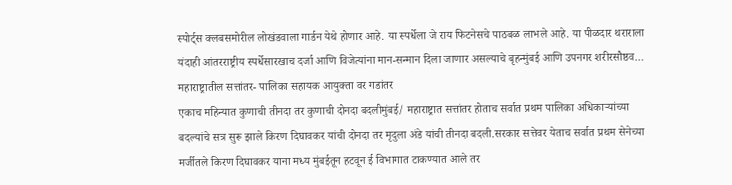स्पोर्ट्स क्लबसमोरील लोखंडवाला गार्डन येथे होणार आहे. या स्पर्धेला जे राय फिटनेसचे पाठबळ लाभले आहे. या पीळदार थराराला यंदाही आंतरराष्ट्रीय स्पर्धेसारखाच दर्जा आणि विजेत्यांना मान-सन्मान दिला जाणार असल्याचे बृहन्मुंबई आणि उपनगर शरीरसौष्ठव…
महाराष्ट्रातील सत्तांतर- पालिका सहायक आयुक्ता वर गडांतर
एकाच महिन्यात कुणाची तीनदा तर कुणाची दोनदा बदलीमुंबई/ महाराष्ट्रात सत्तांतर होताच सर्वात प्रथम पालिका अधिकाऱ्यांच्या बदल्यांचे सत्र सुरू झाले किरण दिघावकर यांची दोनदा तर मृदुला अंडे यांची तीनदा बदली.सरकार सत्तेवर येताच सर्वात प्रथम सेनेच्या मर्जीतले किरण दिघावकर याना मध्य मुंबईतून हटवून ई विभागात टाकण्यात आले तर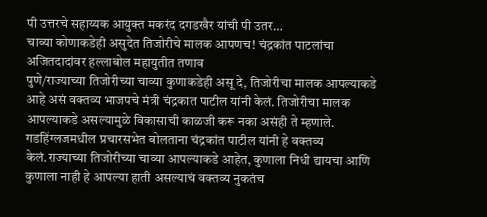पी उत्तरचे सहाय्यक आयुक्त मकरंद दगडखैर यांची पी उतर…
चाव्या कोणाकडेही असुदेत तिजोरीचे मालक आपणच! चंद्रकांत पाटलांचा अजितदादांवर हल्लाबोल महायुतीत तणाव
पुणे/राज्याच्या तिजोरीच्या चाव्या कुणाकडेही असू दे, तिजोरीचा मालक आपल्याकडे आहे असं वक्तव्य भाजपचे मंत्री चंद्रकात पाटील यांनी केलं. तिजोरीचा मालक आपल्याकडे असल्यामुळे विकासाची काळजी करू नका असंही ते म्हणाले. गडहिंग्लजमधील प्रचारसभेत बोलताना चंद्रकांत पाटील यांनी हे वक्तव्य केलं.राज्याच्या तिजोरीच्या चाव्या आपल्याकडे आहेत, कुणाला निधी द्यायचा आणि कुणाला नाही हे आपल्या हाती असल्याचं वक्तव्य नुकतंच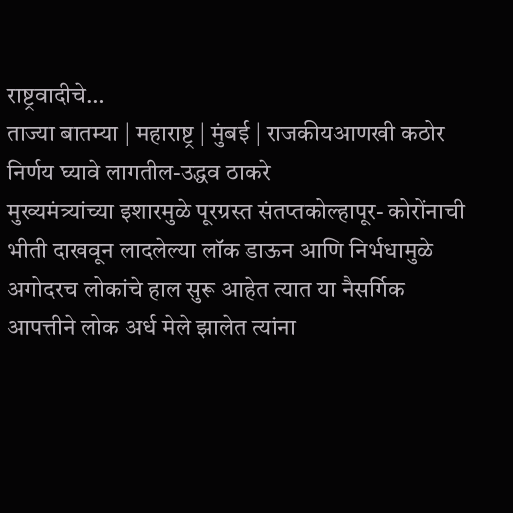राष्ट्रवादीचे…
ताज्या बातम्या | महाराष्ट्र | मुंबई | राजकीयआणखी कठोर निर्णय घ्यावे लागतील-उद्धव ठाकरे
मुख्यमंत्र्यांच्या इशारमुळे पूरग्रस्त संतप्तकोल्हापूर- कोरोंनाची भीती दाखवून लादलेल्या लॉक डाऊन आणि निर्भधामुळे अगोदरच लोकांचे हाल सुरू आहेत त्यात या नैसर्गिक आपत्तीने लोक अर्ध मेले झालेत त्यांना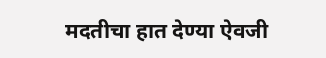मदतीचा हात देण्या ऐवजी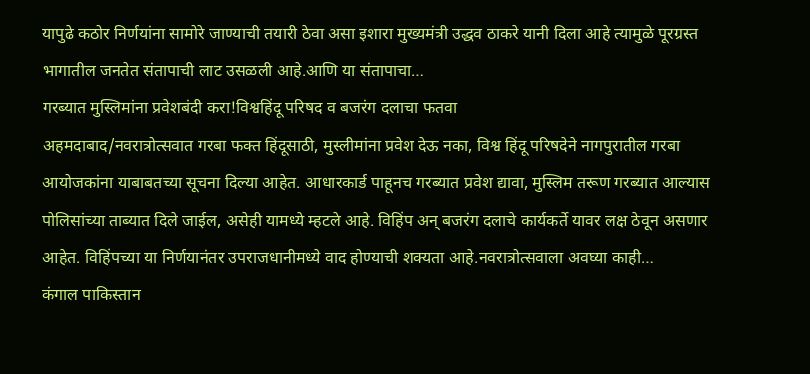यापुढे कठोर निर्णयांना सामोरे जाण्याची तयारी ठेवा असा इशारा मुख्यमंत्री उद्धव ठाकरे यानी दिला आहे त्यामुळे पूरग्रस्त भागातील जनतेत संतापाची लाट उसळली आहे.आणि या संतापाचा…
गरब्यात मुस्लिमांना प्रवेशबंदी करा!विश्वहिंदू परिषद व बजरंग दलाचा फतवा
अहमदाबाद/नवरात्रोत्सवात गरबा फक्त हिंदूसाठी, मुस्लीमांना प्रवेश देऊ नका, विश्व हिंदू परिषदेने नागपुरातील गरबा आयोजकांना याबाबतच्या सूचना दिल्या आहेत. आधारकार्ड पाहूनच गरब्यात प्रवेश द्यावा, मुस्लिम तरूण गरब्यात आल्यास पोलिसांच्या ताब्यात दिले जाईल, असेही यामध्ये म्हटले आहे. विहिंप अन् बजरंग दलाचे कार्यकर्ते यावर लक्ष ठेवून असणार आहेत. विहिंपच्या या निर्णयानंतर उपराजधानीमध्ये वाद होण्याची शक्यता आहे.नवरात्रोत्सवाला अवघ्या काही…
कंगाल पाकिस्तान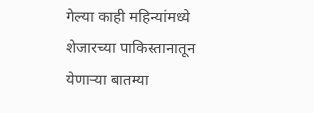गेल्या काही महिन्यांमध्ये शेजारच्या पाकिस्तानातून येणाऱ्या बातम्या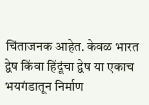चिंताजनक आहेत. केवळ भारत द्वेष किंवा हिंदूंचा द्वेष या एकाच भयगंडातून निर्माण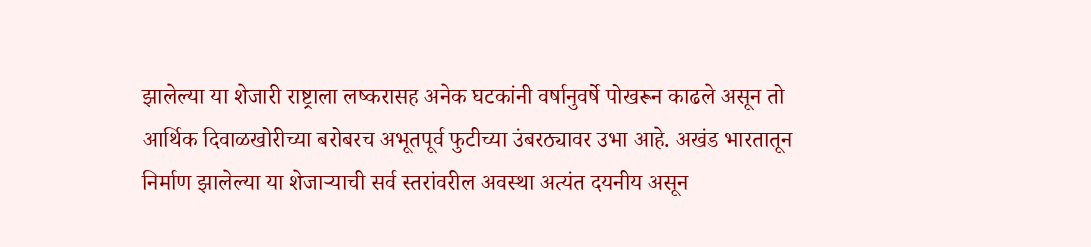झालेल्या या शेजारी राष्ट्राला लष्करासह अनेक घटकांनी वर्षानुवर्षे पोखरून काढले असून तो आर्थिक दिवाळखोरीच्या बरोबरच अभूतपूर्व फुटीच्या उंबरठ्यावर उभा आहे. अखंड भारतातून निर्माण झालेल्या या शेजाऱ्याची सर्व स्तरांवरील अवस्था अत्यंत दयनीय असून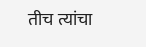तीच त्यांचा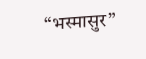“भस्मासुर”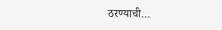ठरण्याची…